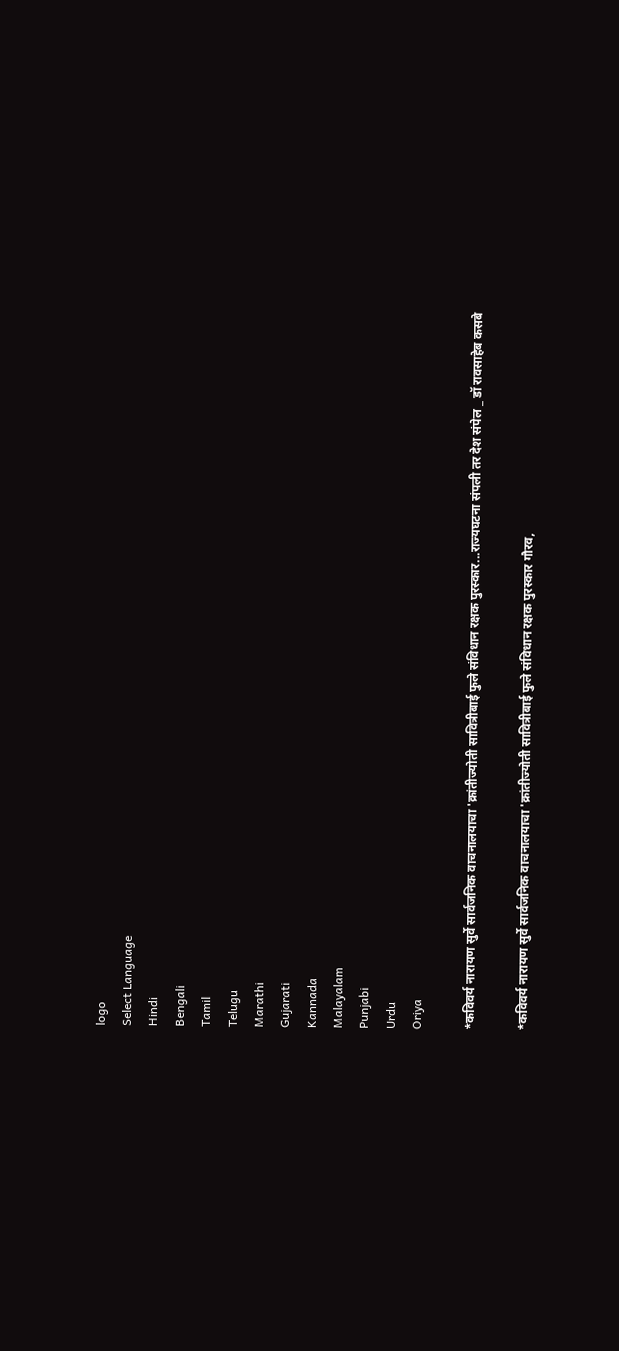logo
Select Language
Hindi
Bengali
Tamil
Telugu
Marathi
Gujarati
Kannada
Malayalam
Punjabi
Urdu
Oriya

*कविवर्य नारायण सुर्वे सार्वजनिक वाचनालयाचा 'क्रांतीज्योती सावित्रीबाई फुले संविधान रक्षक पुरस्कार...राज्यघटना संपली तर देश संपेल _ डॉ रावसाहेब कसबे

*कविवर्य नारायण सुर्वे सार्वजनिक वाचनालयाचा 'क्रांतीज्योती सावित्रीबाई फुले संविधान रक्षक पुरस्कार गौरव,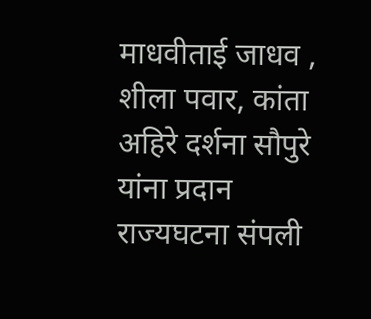माधवीताई जाधव , शीला पवार, कांता अहिरे दर्शना सौपुरे यांना प्रदान राज्यघटना संपली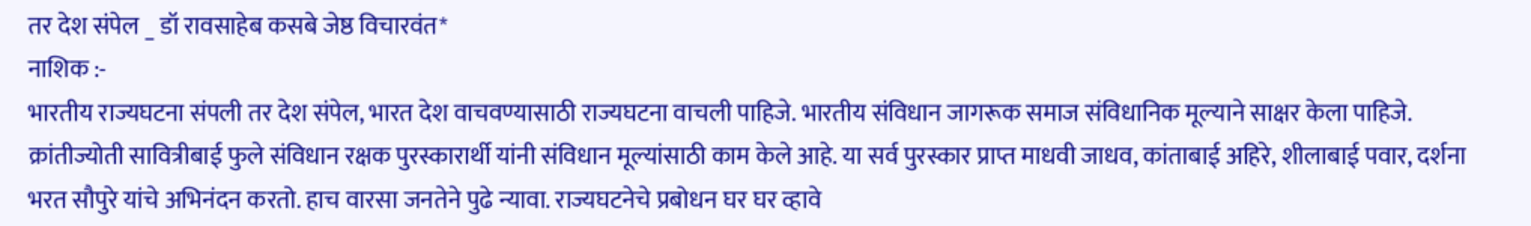तर देश संपेल _ डॉ रावसाहेब कसबे जेष्ठ विचारवंत*
नाशिक :-
भारतीय राज्यघटना संपली तर देश संपेल, भारत देश वाचवण्यासाठी राज्यघटना वाचली पाहिजे. भारतीय संविधान जागरूक समाज संविधानिक मूल्याने साक्षर केला पाहिजे. क्रांतीज्योती सावित्रीबाई फुले संविधान रक्षक पुरस्कारार्थी यांनी संविधान मूल्यांसाठी काम केले आहे. या सर्व पुरस्कार प्राप्त माधवी जाधव, कांताबाई अहिरे, शीलाबाई पवार, दर्शना भरत सौपुरे यांचे अभिनंदन करतो. हाच वारसा जनतेने पुढे न्यावा. राज्यघटनेचे प्रबोधन घर घर व्हावे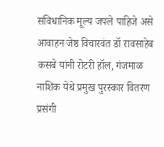संविधानिक मूल्य जपले पाहिजे असे आवाहन जेष्ठ विचारवंत डॉ रावसाहेब कसबे यांनी रोटरी हॉल, गंजमाळ नाशिक येथे प्रमुख पुरस्कार वितरण प्रसंगी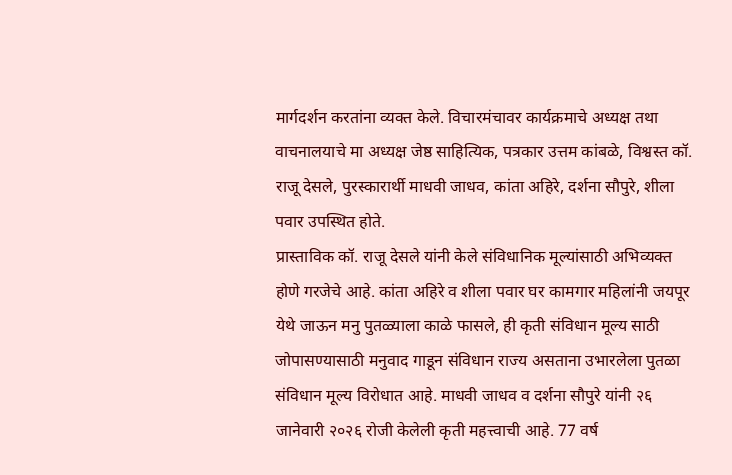मार्गदर्शन करतांना व्यक्त केले. विचारमंचावर कार्यक्रमाचे अध्यक्ष तथा वाचनालयाचे मा अध्यक्ष जेष्ठ साहित्यिक, पत्रकार उत्तम कांबळे, विश्वस्त कॉ. राजू देसले, पुरस्कारार्थी माधवी जाधव, कांता अहिरे, दर्शना सौपुरे, शीला पवार उपस्थित होते.
प्रास्ताविक कॉ. राजू देसले यांनी केले संविधानिक मूल्यांसाठी अभिव्यक्त होणे गरजेचे आहे. कांता अहिरे व शीला पवार घर कामगार महिलांनी जयपूर येथे जाऊन मनु पुतळ्याला काळे फासले, ही कृती संविधान मूल्य साठी जोपासण्यासाठी मनुवाद गाडून संविधान राज्य असताना उभारलेला पुतळा संविधान मूल्य विरोधात आहे. माधवी जाधव व दर्शना सौपुरे यांनी २६ जानेवारी २०२६ रोजी केलेली कृती महत्त्वाची आहे. 77 वर्ष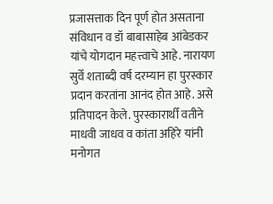प्रजासत्ताक दिन पूर्ण होत असताना संविधान व डॉ बाबासाहेब आंबेडकर यांचे योगदान महत्त्वाचे आहे. नारायण सुर्वे शताब्दी वर्ष दरम्यान हा पुरस्कार प्रदान करतांना आनंद होत आहे. असे प्रतिपादन केले. पुरस्कारार्थी वतीने माधवी जाधव व कांता अहिरे यांनी मनोगत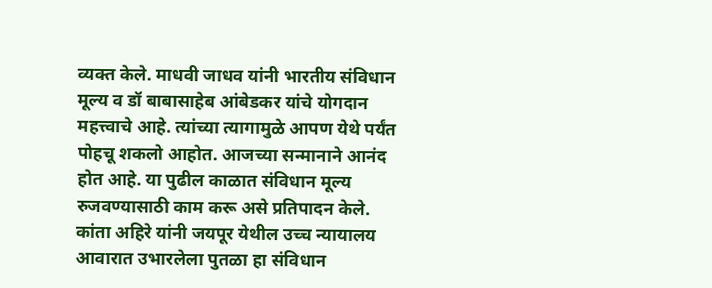व्यक्त केले. माधवी जाधव यांनी भारतीय संविधान मूल्य व डॉ बाबासाहेब आंबेडकर यांचे योगदान महत्त्वाचे आहे. त्यांच्या त्यागामुळे आपण येथे पर्यंत पोहचू शकलो आहोत. आजच्या सन्मानाने आनंद होत आहे. या पुढील काळात संविधान मूल्य रुजवण्यासाठी काम करू असे प्रतिपादन केले. कांता अहिरे यांनी जयपूर येथील उच्च न्यायालय आवारात उभारलेला पुतळा हा संविधान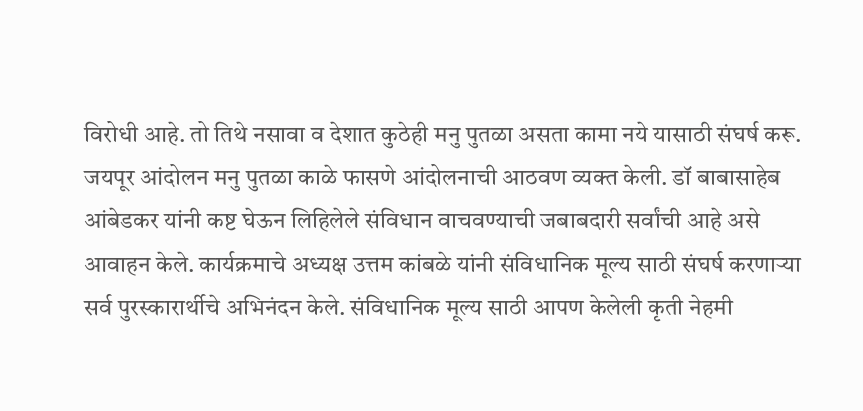विरोधी आहे. तो तिथे नसावा व देशात कुठेही मनु पुतळा असता कामा नये यासाठी संघर्ष करू. जयपूर आंदोलन मनु पुतळा काळे फासणे आंदोलनाची आठवण व्यक्त केली. डॉ बाबासाहेब आंबेडकर यांनी कष्ट घेऊन लिहिलेले संविधान वाचवण्याची जबाबदारी सर्वांची आहे असे आवाहन केले. कार्यक्रमाचे अध्यक्ष उत्तम कांबळे यांनी संविधानिक मूल्य साठी संघर्ष करणाऱ्या सर्व पुरस्कारार्थीचे अभिनंदन केले. संविधानिक मूल्य साठी आपण केलेली कृती नेहमी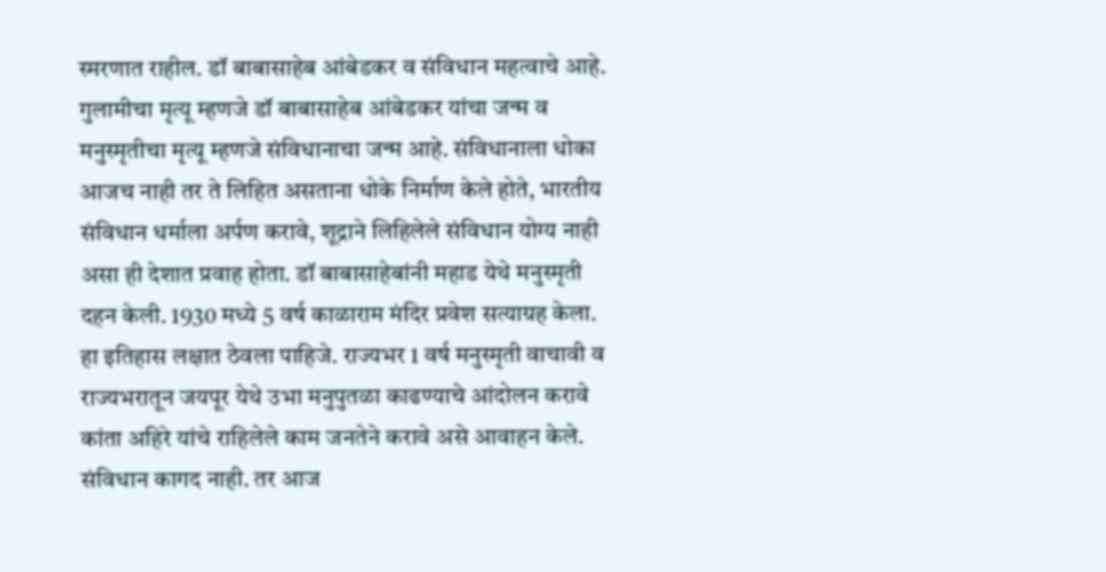स्मरणात राहील. डॉ बाबासाहेब आंबेडकर व संविधान महत्वाचे आहे. गुलामीचा मृत्यू म्हणजे डॉ बाबासाहेब आंबेडकर यांचा जन्म व मनुस्मृतीचा मृत्यू म्हणजे संविधानाचा जन्म आहे. संविधानाला धोका आजच नाही तर ते लिहित असताना धोके निर्माण केले होते, भारतीय संविधान धर्माला अर्पण करावे, शूद्राने लिहिलेले संविधान योग्य नाही असा ही देशात प्रवाह होता. डॉ बाबासाहेबांनी महाड येथे मनुस्मृती दहन केली. 1930 मध्ये 5 वर्ष काळाराम मंदिर प्रवेश सत्याग्रह केला. हा इतिहास लक्षात ठेवला पाहिजे. राज्यभर 1 वर्ष मनुस्मृती वाचावी व राज्यभरातून जयपूर येथे उभा मनुपुतळा काढण्याचे आंदोलन करावे कांता अहिरे यांचे राहिलेले काम जनतेने करावे असे आवाहन केले. संविधान कागद नाही. तर आज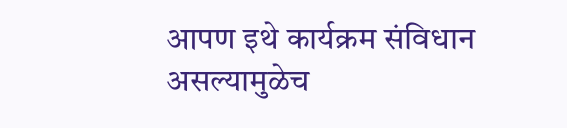आपण इथे कार्यक्रम संविधान असल्यामुळेच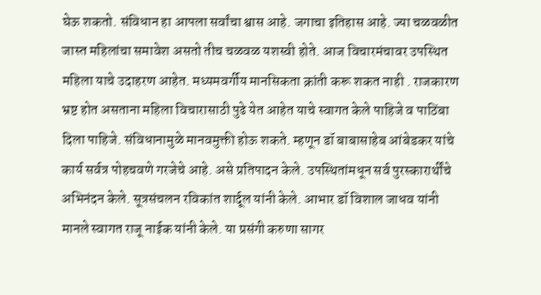घेऊ शकतो. संविधान हा आपला सर्वांचा श्वास आहे. जगाचा इतिहास आहे. ज्या चळवळीत जास्त महिलांचा समावेश असतो तीच चळवळ यशस्वी होते. आज विचारमंचावर उपस्थित महिला याचे उदाहरण आहेत. मध्यमवर्गीय मानसिकता क्रांती करू शकत नाही . राजकारण भ्रष्ट होत असताना महिला विचारासाठी पुढे येत आहेत याचे स्वागत केले पाहिजे व पाठिंबा दिला पाहिजे. संविधानामुळे मानवमुक्ती होऊ शकते. म्हणून डॉ बाबासाहेब आंबेडकर यांचे कार्य सर्वत्र पोहचवणे गरजेचे आहे. असे प्रतिपादन केले. उपस्थितांमधून सर्व पुरस्कारार्थींचे अभिनंदन केले. सूत्रसंचलन रविकांत शार्दूल यांनी केले. आभार डॉ विशाल जाधव यांनी मानले स्वागत राजू नाईक यांनी केले. या प्रसंगी करुणा सागर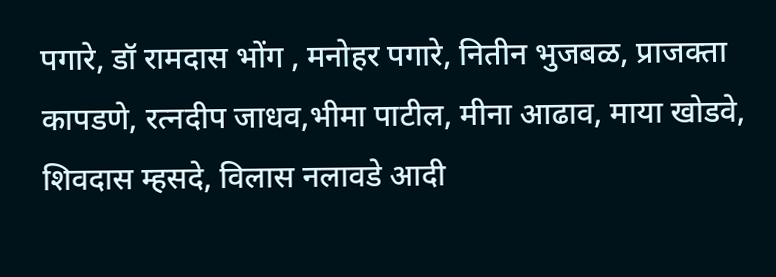पगारे, डॉ रामदास भोंग , मनोहर पगारे, नितीन भुजबळ, प्राजक्ता कापडणे, रत्नदीप जाधव,भीमा पाटील, मीना आढाव, माया खोडवे, शिवदास म्हसदे, विलास नलावडे आदी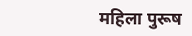महिला पुरूष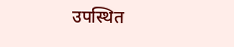उपस्थित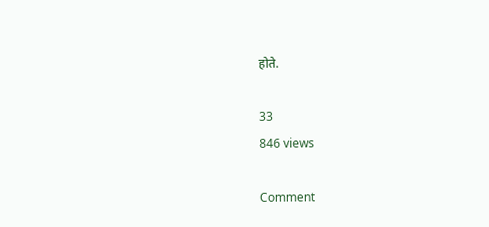होते.

33
846 views

Comment